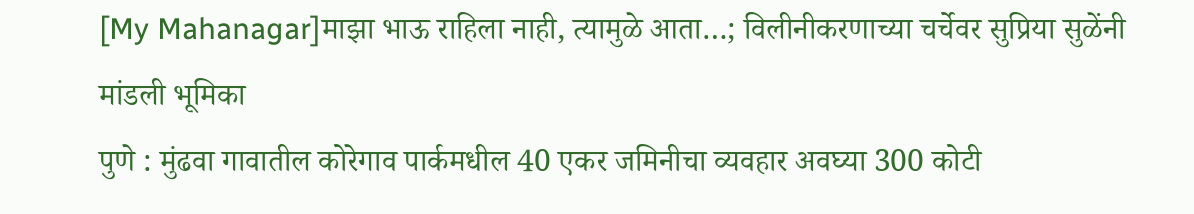[My Mahanagar]माझा भाऊ राहिला नाही, त्यामुळे आता…; विलीनीकरणाच्या चर्चेवर सुप्रिया सुळेंनी मांडली भूमिका
पुणे : मुंढवा गावातील कोरेगाव पार्कमधील 40 एकर जमिनीचा व्यवहार अवघ्या 300 कोटी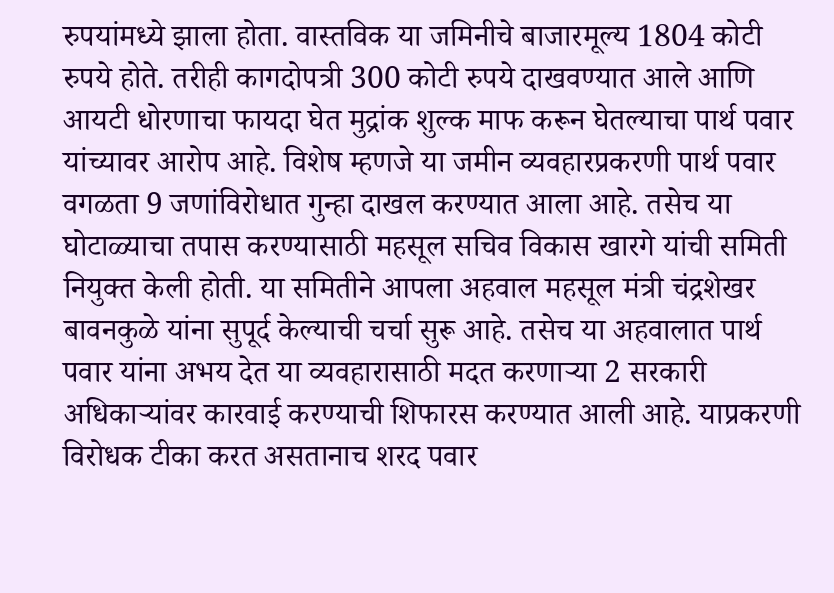रुपयांमध्ये झाला होता. वास्तविक या जमिनीचे बाजारमूल्य 1804 कोटी रुपये होते. तरीही कागदोपत्री 300 कोटी रुपये दाखवण्यात आले आणि आयटी धोरणाचा फायदा घेत मुद्रांक शुल्क माफ करून घेतल्याचा पार्थ पवार यांच्यावर आरोप आहे. विशेष म्हणजे या जमीन व्यवहारप्रकरणी पार्थ पवार वगळता 9 जणांविरोधात गुन्हा दाखल करण्यात आला आहे. तसेच या घोटाळ्याचा तपास करण्यासाठी महसूल सचिव विकास खारगे यांची समिती नियुक्त केली होती. या समितीने आपला अहवाल महसूल मंत्री चंद्रशेखर बावनकुळे यांना सुपूर्द केल्याची चर्चा सुरू आहे. तसेच या अहवालात पार्थ पवार यांना अभय देत या व्यवहारासाठी मदत करणाऱ्या 2 सरकारी अधिकाऱ्यांवर कारवाई करण्याची शिफारस करण्यात आली आहे. याप्रकरणी विरोधक टीका करत असतानाच शरद पवार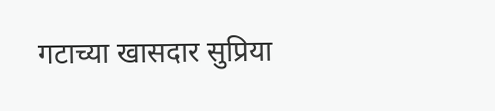गटाच्या खासदार सुप्रिया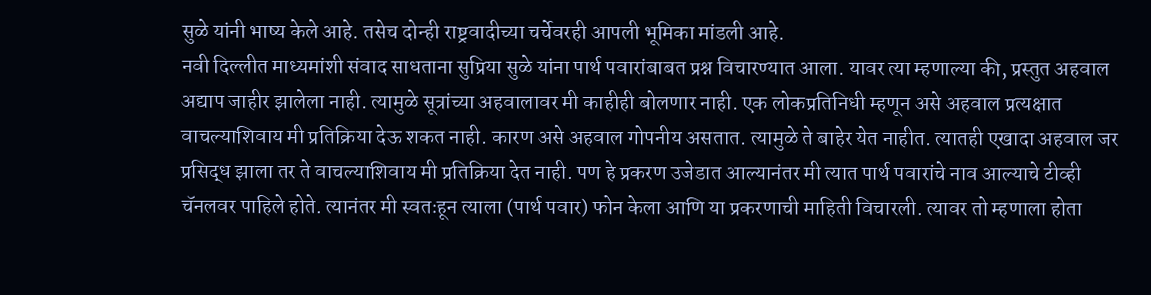सुळे यांनी भाष्य केले आहे. तसेच दोन्ही राष्ट्रवादीच्या चर्चेवरही आपली भूमिका मांडली आहे.
नवी दिल्लीत माध्यमांशी संवाद साधताना सुप्रिया सुळे यांना पार्थ पवारांबाबत प्रश्न विचारण्यात आला. यावर त्या म्हणाल्या की, प्रस्तुत अहवाल अद्याप जाहीर झालेला नाही. त्यामुळे सूत्रांच्या अहवालावर मी काहीही बोलणार नाही. एक लोकप्रतिनिधी म्हणून असे अहवाल प्रत्यक्षात वाचल्याशिवाय मी प्रतिक्रिया देऊ शकत नाही. कारण असे अहवाल गोपनीय असतात. त्यामुळे ते बाहेर येत नाहीत. त्यातही एखादा अहवाल जर प्रसिद्ध झाला तर ते वाचल्याशिवाय मी प्रतिक्रिया देत नाही. पण हे प्रकरण उजेडात आल्यानंतर मी त्यात पार्थ पवारांचे नाव आल्याचे टीव्ही चॅनलवर पाहिले होते. त्यानंतर मी स्वतःहून त्याला (पार्थ पवार) फोन केला आणि या प्रकरणाची माहिती विचारली. त्यावर तो म्हणाला होता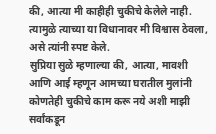की, आत्या मी काहीही चुकीचे केलेले नाही. त्यामुळे त्याच्या या विधानावर मी विश्वास ठेवला, असे त्यांनी स्पष्ट केले.
सुप्रिया सुळे म्हणाल्या की, आत्या, मावशी आणि आई म्हणून आमच्या घरातील मुलांनी कोणतेही चुकीचे काम करू नये अशी माझी सर्वांकडून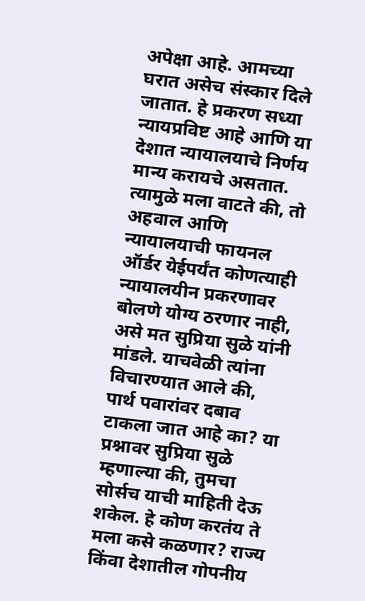अपेक्षा आहे. आमच्या घरात असेच संस्कार दिले जातात. हे प्रकरण सध्या न्यायप्रविष्ट आहे आणि या देशात न्यायालयाचे निर्णय मान्य करायचे असतात. त्यामुळे मला वाटते की, तो अहवाल आणि न्यायालयाची फायनल ऑर्डर येईपर्यंत कोणत्याही न्यायालयीन प्रकरणावर बोलणे योग्य ठरणार नाही, असे मत सुप्रिया सुळे यांनी मांडले. याचवेळी त्यांना विचारण्यात आले की, पार्थ पवारांवर दबाव टाकला जात आहे का? या प्रश्नावर सुप्रिया सुळे म्हणाल्या की, तुमचा सोर्सच याची माहिती देऊ शकेल. हे कोण करतंय ते मला कसे कळणार? राज्य किंवा देशातील गोपनीय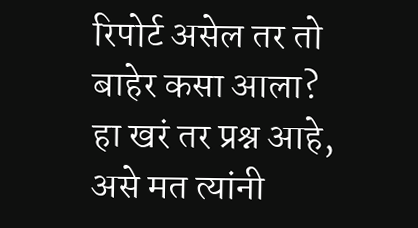रिपोर्ट असेल तर तो बाहेर कसा आला? हा खरं तर प्रश्न आहे, असे मत त्यांनी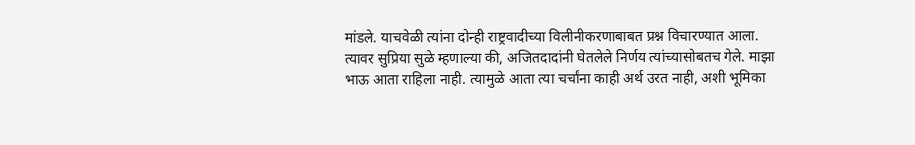मांडले. याचवेळी त्यांना दोन्ही राष्ट्रवादीच्या विलीनीकरणाबाबत प्रश्न विचारण्यात आला. त्यावर सुप्रिया सुळे म्हणाल्या की, अजितदादांनी घेतलेले निर्णय त्यांच्यासोबतच गेले. माझा भाऊ आता राहिला नाही. त्यामुळे आता त्या चर्चांना काही अर्थ उरत नाही, अशी भूमिका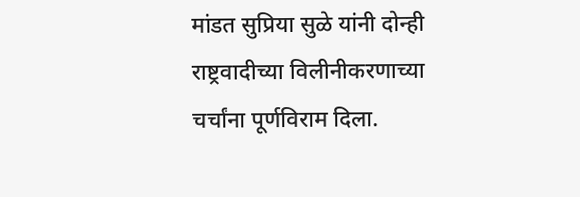मांडत सुप्रिया सुळे यांनी दोन्ही राष्ट्रवादीच्या विलीनीकरणाच्या चर्चांना पूर्णविराम दिला.